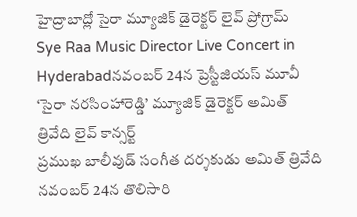హైద్రాబాద్లో సైరా మ్యూజిక్ డైరెక్టర్ లైవ్ ప్రోగ్రామ్
Sye Raa Music Director Live Concert in Hyderabadనవంబర్ 24న ప్రెస్టీజియస్ మూవీ ‘సైరా నరసింహారెడ్డి’ మ్యూజిక్ డైరెక్టర్ అమిత్ త్రివేది లైవ్ కాన్సర్ట్
ప్రముఖ బాలీవుడ్ సంగీత దర్శకుడు అమిత్ త్రివేది నవంబర్ 24న తొలిసారి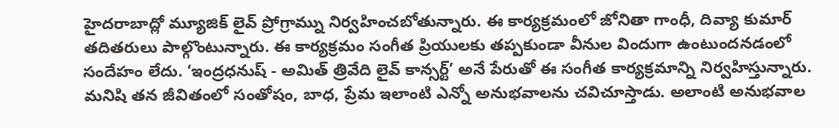హైదరాబాద్లో మ్యూజిక్ లైవ్ ప్రోగ్రామ్ను నిర్వహించబోతున్నారు. ఈ కార్యక్రమంలో జోనితా గాంధీ, దివ్యా కుమార్ తదితరులు పాల్గొంటున్నారు. ఈ కార్యక్రమం సంగీత ప్రియులకు తప్పకుండా వీనుల విందుగా ఉంటుందనడంలో సందేహం లేదు. ‘ఇంద్రధనుష్ - అమిత్ త్రివేది లైవ్ కాన్సర్ట్’ అనే పేరుతో ఈ సంగీత కార్యక్రమాన్ని నిర్వహిస్తున్నారు. మనిషి తన జీవితంలో సంతోషం, బాధ, ప్రేమ ఇలాంటి ఎన్నో అనుభవాలను చవిచూస్తాడు. అలాంటి అనుభవాల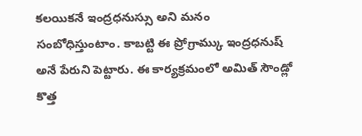కలయికనే ఇంద్రధనుస్సు అని మనం సంబోధిస్తుంటాం. కాబట్టి ఈ ప్రోగ్రామ్కు ఇంద్రధనుష్ అనే పేరుని పెట్టారు. ఈ కార్యక్రమంలో అమిత్ సౌండ్లో కొత్త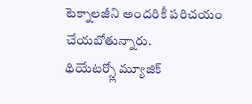టెక్నాలజీని అందరికీ పరిచయం చేయబోతున్నారు.
థియేటర్స్లో మ్యూజిక్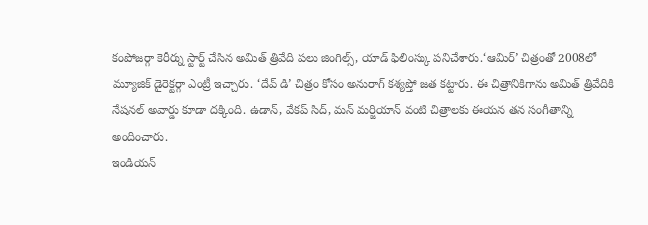కంపోజర్గా కెరీర్ను స్టార్ట్ చేసిన అమిత్ త్రివేది పలు జింగిల్స్, యాడ్ ఫిలింస్కు పనిచేశారు.‘ఆమిర్’ చిత్రంతో 2008లో మ్యూజిక్ డైరెక్టర్గా ఎంట్రీ ఇచ్చారు. ‘దేవ్ డి’ చిత్రం కోసం అనురాగ్ కశ్యప్తో జత కట్టారు. ఈ చిత్రానికిగాను అమిత్ త్రివేదికి నేషనల్ అవార్డు కూడా దక్కింది. ఉడాన్, వేకప్ సిద్, మన్ మర్జియాన్ వంటి చిత్రాలకు ఈయన తన సంగీతాన్ని అందించారు.
ఇండియన్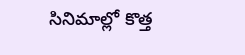సినిమాల్లో కొత్త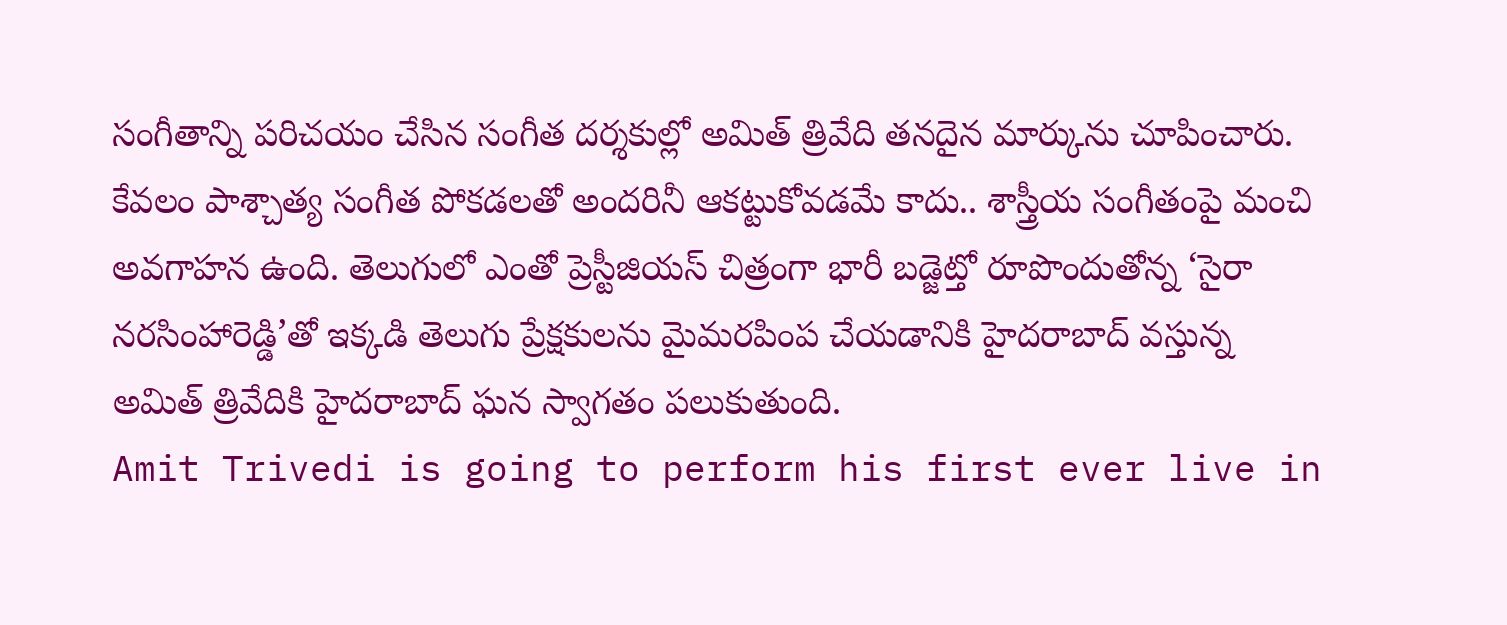సంగీతాన్ని పరిచయం చేసిన సంగీత దర్శకుల్లో అమిత్ త్రివేది తనదైన మార్కును చూపించారు. కేవలం పాశ్చాత్య సంగీత పోకడలతో అందరినీ ఆకట్టుకోవడమే కాదు.. శాస్త్రీయ సంగీతంపై మంచి అవగాహన ఉంది. తెలుగులో ఎంతో ప్రెస్టీజియస్ చిత్రంగా భారీ బడ్జెట్తో రూపొందుతోన్న ‘సైరా నరసింహారెడ్డి’తో ఇక్కడి తెలుగు ప్రేక్షకులను మైమరపింప చేయడానికి హైదరాబాద్ వస్తున్న అమిత్ త్రివేదికి హైదరాబాద్ ఘన స్వాగతం పలుకుతుంది.
Amit Trivedi is going to perform his first ever live in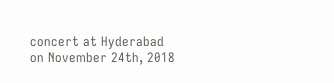concert at Hyderabad on November 24th, 2018